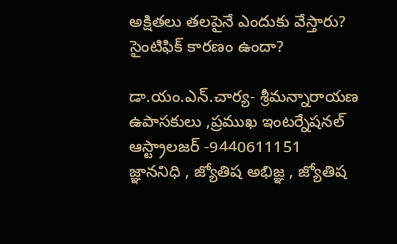అక్షితలు తలపైనే ఎందుకు వేస్తారు? సైంటిఫిక్ కారణం ఉందా?

డా.యం.ఎన్.చార్య- శ్రీమన్నారాయణ ఉపాసకులు ,ప్రముఖ ఇంటర్నేషనల్ ఆస్ట్రాలజర్ -9440611151
జ్ఞాననిధి , జ్యోతిష అభిజ్ఞ , జ్యోతిష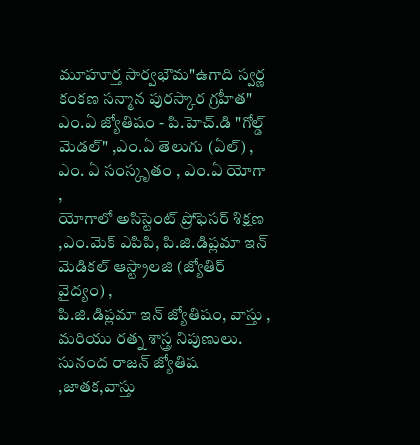మూహూర్త సార్వభౌమ"ఉగాది స్వర్ణ కంకణ సన్మాన పురస్కార గ్రహీత"
ఎం.ఏ జ్యోతిషం - పి.హెచ్.డి "గోల్డ్ మెడల్" ,ఎం.ఏ తెలుగు (ఏల్) , ఎం. ఏ సంస్కృతం , ఎం.ఏ యోగా ,
యోగాలో అసిస్టెంట్ ప్రోఫెసర్ శిక్షణ ,ఎం.మెక్ ఎపిపి, పి.జి.డిప్లమా ఇన్ మెడికల్ ఆస్ట్రాలజి (జ్యోతిర్ వైద్యం) ,
పి.జి.డిప్లమా ఇన్ జ్యోతిషం, వాస్తు , మరియు రత్న శాస్త్ర నిపుణులు.
సునంద రాజన్ జ్యోతిష ,జాతక,వాస్తు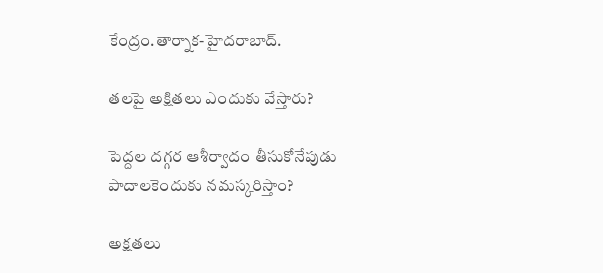కేంద్రం.తార్నాక-హైదరాబాద్.

తలపై అక్షితలు ఎందుకు వేస్తారు?

పెద్దల దగ్గర ఆశీర్వాదం తీసుకోనేపుడు పాదాలకెందుకు నమస్కరిస్తాం?

అక్షతలు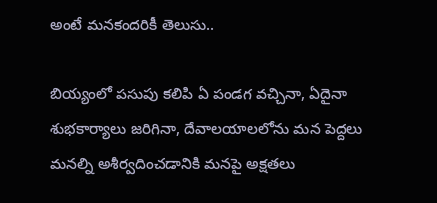అంటే మనకందరికీ తెలుసు..

బియ్యంలో పసుపు కలిపి ఏ పండగ వచ్చినా, ఏదైనా శుభకార్యాలు జరిగినా, దేవాలయాలలోను మన పెద్దలు మనల్ని అశీర్వదించడానికి మనపై అక్షతలు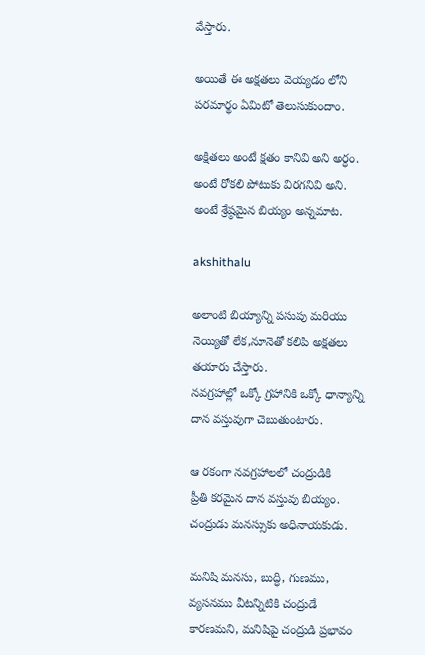వేస్తారు.

అయితే ఈ అక్షతలు వెయ్యడం లోని పరమార్థం ఏమిటో తెలుసుకుందాం.

అక్షితలు అంటే క్షతం కానివి అని అర్ధం. అంటే రోకలి పోటుకు విరగనివి అని. అంటే శ్రేష్ఠమైన బియ్యం అన్నమాట.

akshithalu

అలాంటి బియ్యాన్ని పసుపు మరియు నెయ్యితో లేక,నూనెతో కలిపి అక్షతలు తయారు చేస్తారు.
నవగ్రహాల్లో ఒక్కో గ్రహానికి ఒక్కో ధాన్యాన్ని దాన వస్తువుగా చెబుతుంటారు.

ఆ రకంగా నవగ్రహాలలో చంద్రుడికి
ప్రీతి కరమైన దాన వస్తువు బియ్యం. చంద్రుడు మనస్సుకు అధినాయకుడు.

మనిషి మనసు, బుద్ధి, గుణము, వ్యసనము వీటన్నిటికి చంద్రుడే కారణమని, మనిషిపై చంద్రుడి ప్రభావం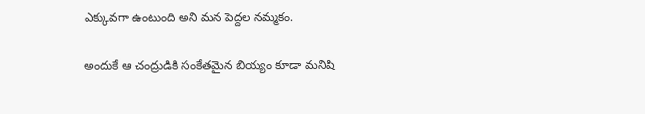ఎక్కువగా ఉంటుంది అని మన పెద్దల నమ్మకం.

అందుకే ఆ చంద్రుడికి సంకేతమైన బియ్యం కూడా మనిషి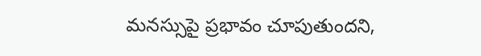మనస్సుపై ప్రభావం చూపుతుందని,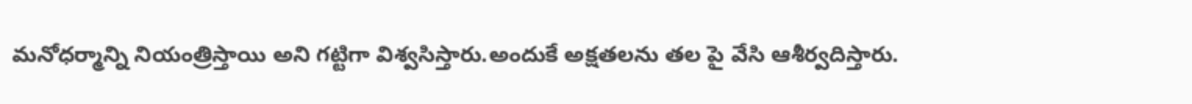మనోధర్మాన్ని నియంత్రిస్తాయి అని గట్టిగా విశ్వసిస్తారు.అందుకే అక్షతలను తల పై వేసి ఆశీర్వదిస్తారు.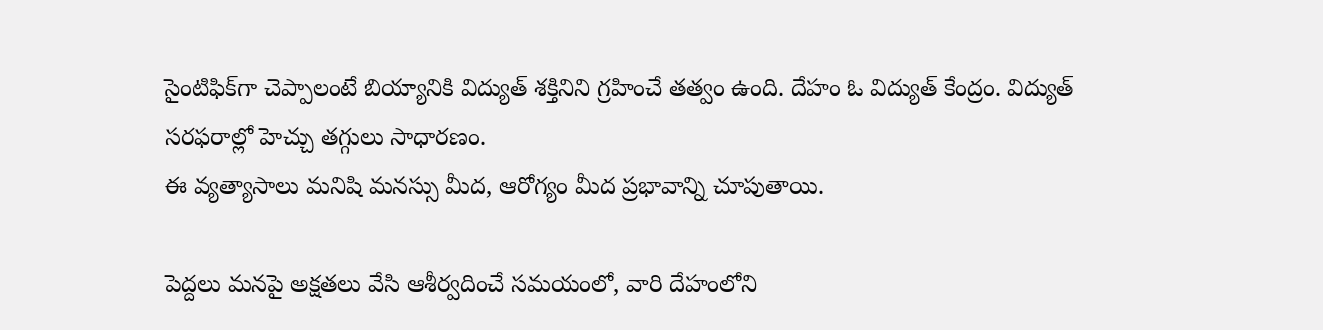సైంటిఫిక్‌గా చెప్పాలంటే బియ్యానికి విద్యుత్ శక్తినిని గ్రహించే తత్వం ఉంది. దేహం ఓ విద్యుత్‌ కేంద్రం. విద్యుత్‌ సరఫరాల్లో హెచ్చు తగ్గులు సాధారణం.
ఈ వ్యత్యాసాలు మనిషి మనస్సు మీద, ఆరోగ్యం మీద ప్రభావాన్ని చూపుతాయి.

పెద్దలు మనపై అక్షతలు వేసి ఆశీర్వదించే సమయంలో, వారి దేహంలోని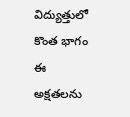విద్యుత్తులో కొంత భాగం ఈ అక్షతలను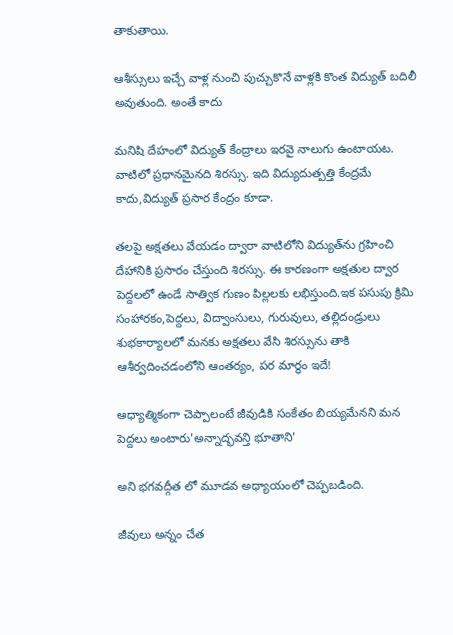తాకుతాయి.

ఆశీస్సులు ఇచ్చే వాళ్ల నుంచి పుచ్చుకొనే వాళ్లకి కొంత విద్యుత్‌ బదిలీ అవుతుంది. అంతే కాదు

మనిషి దేహంలో విద్యుత్‌ కేంద్రాలు ఇరవై నాలుగు ఉంటాయట. వాటిలో ప్రధానమైనది శిరస్సు. ఇది విద్యుదుత్పత్తి కేంద్రమే కాదు,విద్యుత్‌ ప్రసార కేంద్రం కూడా.

తలపై అక్షతలు వేయడం ద్వారా వాటిలోని విద్యుత్‌ను గ్రహించి దేహానికి ప్రసారం చేస్తుంది శిరస్సు. ఈ కారణంగా అక్షతుల ద్వార పెద్దలలో ఉండే సాత్విక గుణం పిల్లలకు లభిస్తుంది.ఇక పసుపు క్రిమి సంహారకం,పెద్దలు, విద్వాంసులు, గురువులు, తల్లిదండ్రులు శుభకార్యాలలో మనకు అక్షతలు వేసి శిరస్సును తాకి ఆశీర్వదించడంలోని ఆంతర్యం, పర మార్థం ఇదే!

ఆధ్యాత్మికంగా చెప్పాలంటే జీవుడికి సంకేతం బియ్యమేనని మన పెద్దలు అంటారు'అన్నాద్భవన్తి భూతాని'

అని భగవద్గీత లో మూడవ అధ్యాయంలో చెప్పబడింది.

జీవులు అన్నం చేత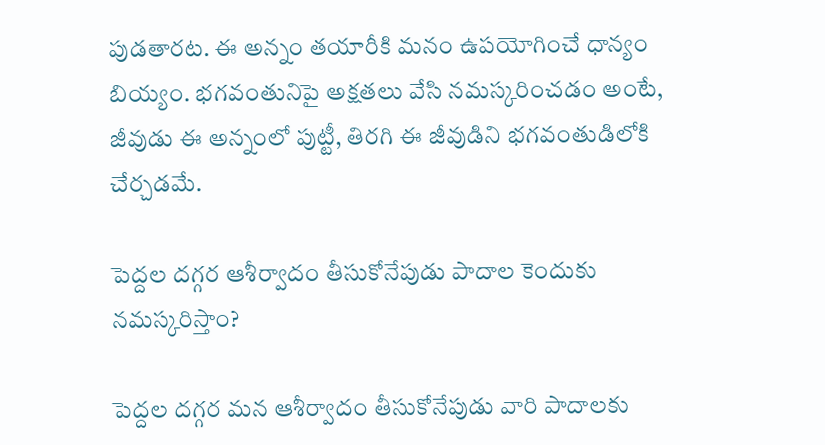పుడతారట. ఈ అన్నం తయారీకి మనం ఉపయోగించే ధాన్యం బియ్యం. భగవంతునిపై అక్షతలు వేసి నమస్కరించడం అంటే, జీవుడు ఈ అన్నంలో పుట్టీ, తిరగి ఈ జీవుడిని భగవంతుడిలోకి చేర్చడమే.

పెద్దల దగ్గర ఆశీర్వాదం తీసుకోనేపుడు పాదాల కెందుకు నమస్కరిస్తాం?

పెద్దల దగ్గర మన ఆశీర్వాదం తీసుకోనేపుడు వారి పాదాలకు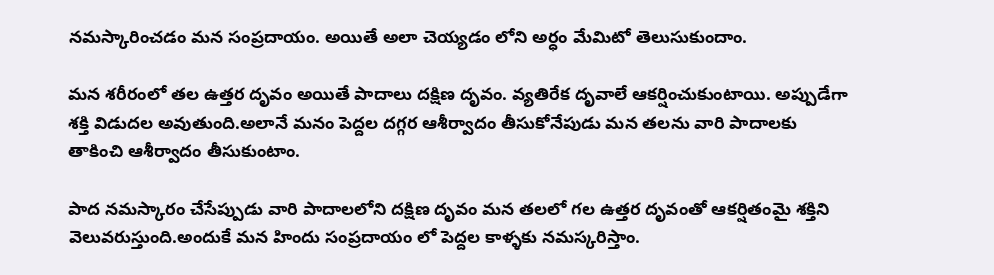నమస్కారించడం మన సంప్రదాయం. అయితే అలా చెయ్యడం లోని అర్ధం మేమిటో తెలుసుకుందాం.

మన శరీరంలో తల ఉత్తర దృవం అయితే పాదాలు దక్షిణ దృవం. వ్యతిరేక దృవాలే ఆకర్షించుకుంటాయి. అప్పుడేగా శక్తి విడుదల అవుతుంది.అలానే మనం పెద్దల దగ్గర ఆశీర్వాదం తీసుకోనేపుడు మన తలను వారి పాదాలకు తాకించి ఆశీర్వాదం తీసుకుంటాం.

పాద నమస్కారం చేసేప్పుడు వారి పాదాలలోని దక్షిణ దృవం మన తలలో గల ఉత్తర దృవంతో ఆకర్షితంమై శక్తిని వెలువరుస్తుంది.అందుకే మన హిందు సంప్రదాయం లో పెద్దల కాళ్ళకు నమస్కరిస్తాం.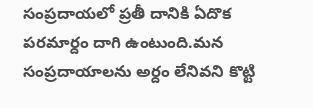సంప్రదాయలో ప్రతీ దానికి ఏదొక పరమార్దం దాగి ఉంటుంది.మన సంప్రదాయాలను అర్దం లేనివని కొట్టి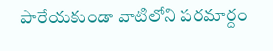పారేయకుండా వాటిలోని పరమార్దం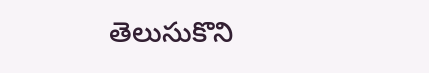తెలుసుకొని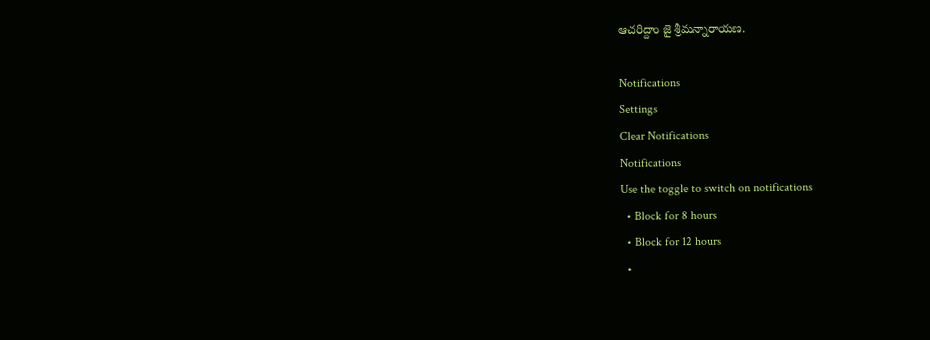ఆచరిద్దాం జై శ్రీమన్నారాయణ.

Notifications
Settings
Clear Notifications
Notifications
Use the toggle to switch on notifications
  • Block for 8 hours
  • Block for 12 hours
  •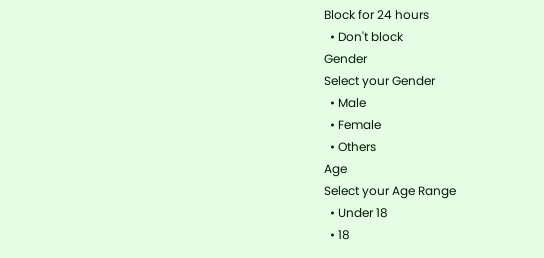Block for 24 hours
  • Don't block
Gender
Select your Gender
  • Male
  • Female
  • Others
Age
Select your Age Range
  • Under 18
  • 18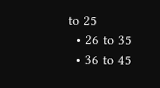to 25
  • 26 to 35
  • 36 to 45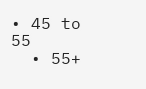• 45 to 55
  • 55+